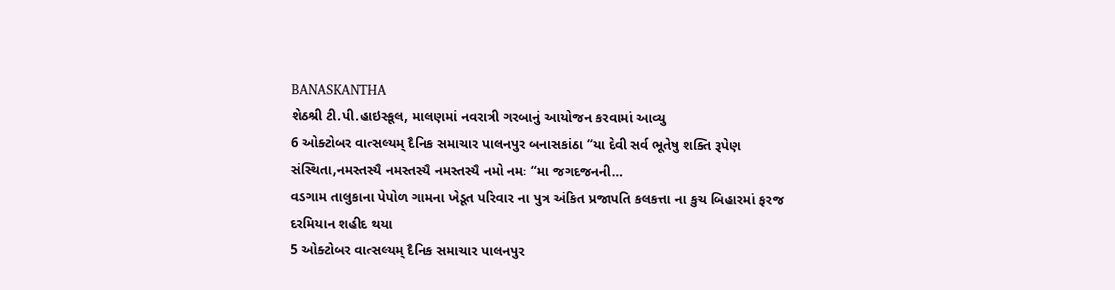BANASKANTHA
શેઠશ્રી ટી.પી.હાઇસ્કૂલ, માલણમાં નવરાત્રી ગરબાનું આયોજન કરવામાં આવ્યુ
6 ઓક્ટોબર વાત્સલ્યમ્ દૈનિક સમાચાર પાલનપુર બનાસકાંઠા “યા દેવી સર્વ ભૂતેષુ શક્તિ રૂપેણ સંસ્થિતા,નમસ્તસ્યૈ નમસ્તસ્યૈ નમસ્તસ્યૈ નમો નમઃ “મા જગદજનની…
વડગામ તાલુકાના પેપોળ ગામના ખેડૂત પરિવાર ના પુત્ર અંકિત પ્રજાપતિ કલકત્તા ના કુચ બિહારમાં ફરજ દરમિયાન શહીદ થયા
5 ઓક્ટોબર વાત્સલ્યમ્ દૈનિક સમાચાર પાલનપુર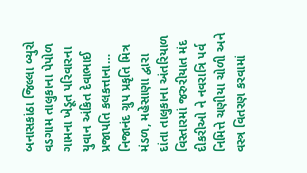બનાસકાંઠા જિલ્લા બ્યુરો વડગામ તાલુકાના પેપોળ ગામના ખેડૂત પરિવારના યુવાન અંકિત દેવાભાઈ પ્રજાપતિ કલકત્તાના…
નિજાનંદ ગ્રુપ પ્રકૃતિ મિત્ર મંડળ, મહેસાણા દ્વારા દાંતા તાલુકાના અંતરિયાળ વિસ્તારમાં જરુરીયાત મંદ દીકરીઓ ને નવરાત્રિ પર્વ નિમિત્તે ચણીયા ચોળી અને વસ્ત્ર વિતરણ કરવામાં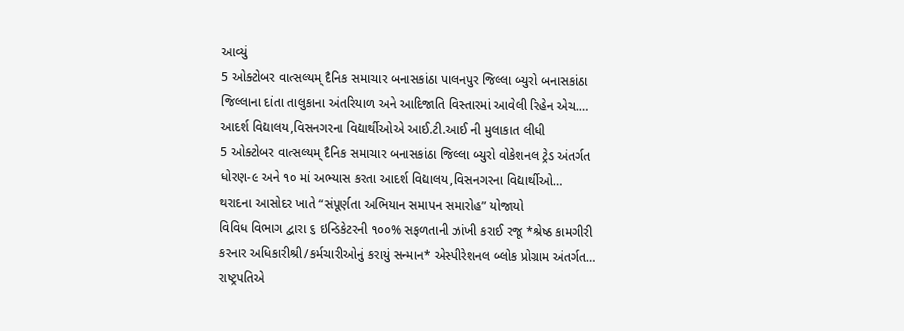આવ્યું
5 ઓક્ટોબર વાત્સલ્યમ્ દૈનિક સમાચાર બનાસકાંઠા પાલનપુર જિલ્લા બ્યુરો બનાસકાંઠા જિલ્લાના દાંતા તાલુકાના અંતરિયાળ અને આદિજાતિ વિસ્તારમાં આવેલી રિહેન એચ.…
આદર્શ વિદ્યાલય,વિસનગરના વિદ્યાર્થીઓએ આઈ.ટી.આઈ ની મુલાકાત લીધી
5 ઓક્ટોબર વાત્સલ્યમ્ દૈનિક સમાચાર બનાસકાંઠા જિલ્લા બ્યુરો વોકેશનલ ટ્રેડ અંતર્ગત ધોરણ-૯ અને ૧૦ માં અભ્યાસ કરતા આદર્શ વિદ્યાલય,વિસનગરના વિદ્યાર્થીઓ…
થરાદના આસોદર ખાતે “સંપૂર્ણતા અભિયાન સમાપન સમારોહ” યોજાયો
વિવિધ વિભાગ દ્વારા ૬ ઇન્ડિકેટરની ૧૦૦% સફળતાની ઝાંખી કરાઈ રજૂ *શ્રેષ્ઠ કામગીરી કરનાર અધિકારીશ્રી/કર્મચારીઓનું કરાયું સન્માન* એસ્પીરેશનલ બ્લોક પ્રોગ્રામ અંતર્ગત…
રાષ્ટ્રપતિએ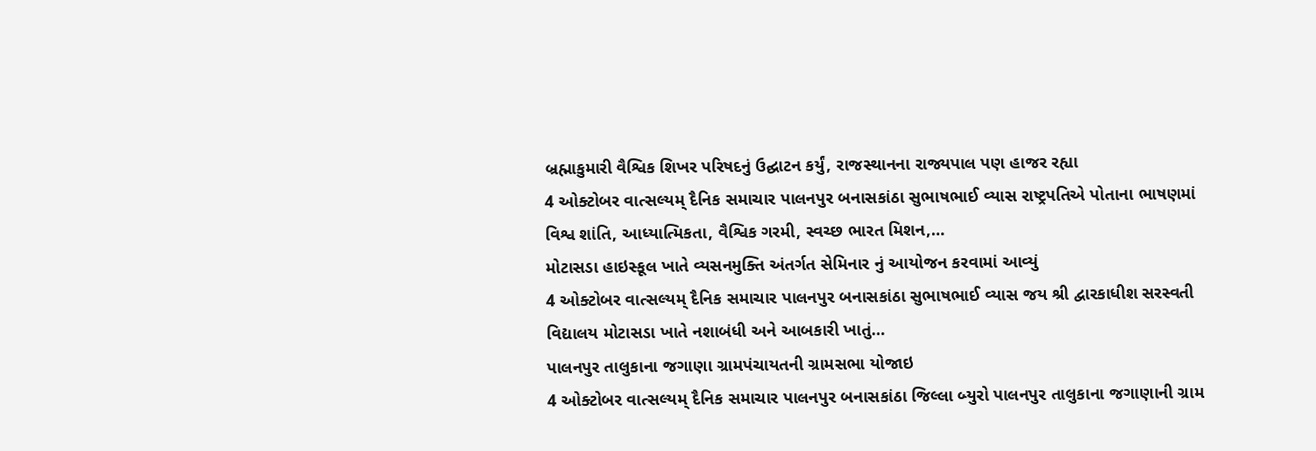બ્રહ્માકુમારી વૈશ્વિક શિખર પરિષદનું ઉદ્ઘાટન કર્યું, રાજસ્થાનના રાજ્યપાલ પણ હાજર રહ્યા
4 ઓક્ટોબર વાત્સલ્યમ્ દૈનિક સમાચાર પાલનપુર બનાસકાંઠા સુભાષભાઈ વ્યાસ રાષ્ટ્રપતિએ પોતાના ભાષણમાં વિશ્વ શાંતિ, આધ્યાત્મિકતા, વૈશ્વિક ગરમી, સ્વચ્છ ભારત મિશન,…
મોટાસડા હાઇસ્કૂલ ખાતે વ્યસનમુક્તિ અંતર્ગત સેમિનાર નું આયોજન કરવામાં આવ્યું
4 ઓક્ટોબર વાત્સલ્યમ્ દૈનિક સમાચાર પાલનપુર બનાસકાંઠા સુભાષભાઈ વ્યાસ જય શ્રી દ્વારકાધીશ સરસ્વતી વિદ્યાલય મોટાસડા ખાતે નશાબંધી અને આબકારી ખાતું…
પાલનપુર તાલુકાના જગાણા ગ્રામપંચાયતની ગ્રામસભા યોજાઇ
4 ઓક્ટોબર વાત્સલ્યમ્ દૈનિક સમાચાર પાલનપુર બનાસકાંઠા જિલ્લા બ્યુરો પાલનપુર તાલુકાના જગાણાની ગ્રામ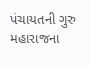પંચાયતની ગુરુ મહારાજના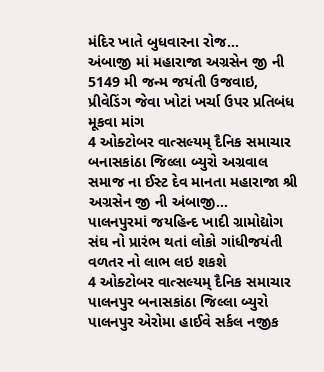મંદિર ખાતે બુધવારના રોજ…
અંબાજી માં મહારાજા અગ્રસેન જી ની 5149 મી જન્મ જયંતી ઉજવાઇ, પ્રીવેડિંગ જેવા ખોટાં ખર્ચા ઉપર પ્રતિબંધ મૂકવા માંગ
4 ઓક્ટોબર વાત્સલ્યમ્ દૈનિક સમાચાર બનાસકાંઠા જિલ્લા બ્યુરો અગ્રવાલ સમાજ ના ઈસ્ટ દેવ માનતા મહારાજા શ્રી અગ્રસેન જી ની અંબાજી…
પાલનપુરમાં જયહિન્દ ખાદી ગ્રામોદ્યોગ સંઘ નો પ્રારંભ થતાં લોકો ગાંધીજયંતી વળતર નો લાભ લઇ શકશે
4 ઓક્ટોબર વાત્સલ્યમ્ દૈનિક સમાચાર પાલનપુર બનાસકાંઠા જિલ્લા બ્યુરો પાલનપુર એરોમા હાઈવે સર્કલ નજીક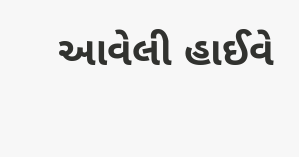આવેલી હાઈવે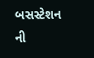બસસ્ટેશન ની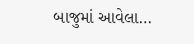બાજુમાં આવેલા…